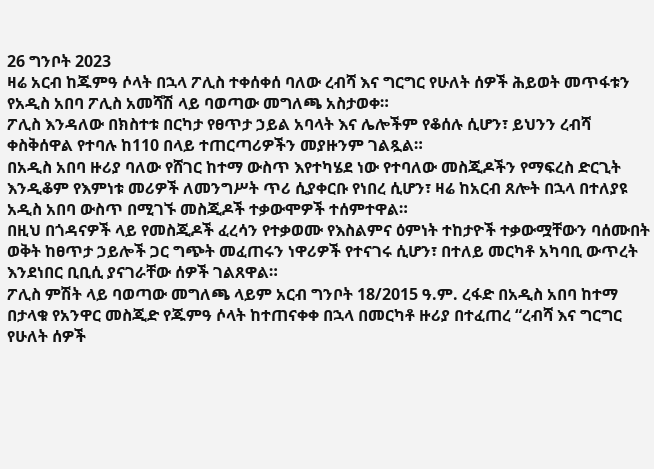26 ግንቦት 2023
ዛሬ አርብ ከጁምዓ ሶላት በኋላ ፖሊስ ተቀሰቀሰ ባለው ረብሻ እና ግርግር የሁለት ሰዎች ሕይወት መጥፋቱን የአዲስ አበባ ፖሊስ አመሻሽ ላይ ባወጣው መግለጫ አስታወቀ።
ፖሊስ እንዳለው በክስተቱ በርካታ የፀጥታ ኃይል አባላት እና ሌሎችም የቆሰሉ ሲሆን፣ ይህንን ረብሻ ቀስቅሰዋል የተባሉ ከ110 በላይ ተጠርጣሪዎችን መያዙንም ገልጿል።
በአዲስ አበባ ዙሪያ ባለው የሸገር ከተማ ውስጥ እየተካሄደ ነው የተባለው መስጂዶችን የማፍረስ ድርጊት እንዲቆም የእምነቱ መሪዎች ለመንግሥት ጥሪ ሲያቀርቡ የነበረ ሲሆን፣ ዛሬ ከአርብ ጸሎት በኋላ በተለያዩ አዲስ አበባ ውስጥ በሚገኙ መስጂዶች ተቃውሞዎች ተሰምተዋል።
በዚህ በጎዳናዎች ላይ የመስጂዶች ፈረሳን የተቃወሙ የእስልምና ዕምነት ተከታዮች ተቃውሟቸውን ባሰሙበት ወቅት ከፀጥታ ኃይሎች ጋር ግጭት መፈጠሩን ነዋሪዎች የተናገሩ ሲሆን፣ በተለይ መርካቶ አካባቢ ውጥረት እንደነበር ቢቢሲ ያናገራቸው ሰዎች ገልጸዋል።
ፖሊስ ምሽት ላይ ባወጣው መግለጫ ላይም አርብ ግንቦት 18/2015 ዓ.ም. ረፋድ በአዲስ አበባ ከተማ በታላቁ የአንዋር መስጂድ የጁምዓ ሶላት ከተጠናቀቀ በኋላ በመርካቶ ዙሪያ በተፈጠረ “ረብሻ እና ግርግር የሁለት ሰዎች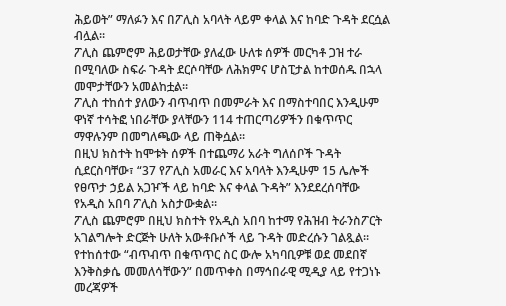ሕይወት” ማለፉን እና በፖሊስ አባላት ላይም ቀላል እና ከባድ ጉዳት ደርሷል ብሏል።
ፖሊስ ጨምሮም ሕይወታቸው ያለፈው ሁለቱ ሰዎች መርካቶ ጋዝ ተራ በሚባለው ስፍራ ጉዳት ደርሶባቸው ለሕክምና ሆስፒታል ከተወሰዱ በኋላ መሞታቸውን አመልከቷል።
ፖሊስ ተከሰተ ያለውን ብጥብጥ በመምራት እና በማስተባበር እንዲሁም ዋነኛ ተሳትፎ ነበራቸው ያላቸውን 114 ተጠርጣሪዎችን በቁጥጥር ማዋሉንም በመግለጫው ላይ ጠቅሷል።
በዚህ ክስተት ከሞቱት ሰዎች በተጨማሪ አራት ግለሰቦች ጉዳት ሲደርስባቸው፣ “37 የፖሊስ አመራር እና አባላት እንዲሁም 15 ሌሎች የፀጥታ ኃይል አጋዦች ላይ ከባድ እና ቀላል ጉዳት” እንደደረሰባቸው የአዲስ አበባ ፖሊስ አስታውቋል።
ፖሊስ ጨምሮም በዚህ ክስተት የአዲስ አበባ ከተማ የሕዝብ ትራንስፖርት አገልግሎት ድርጅት ሁለት አውቶቡሶች ላይ ጉዳት መድረሱን ገልጿል።
የተከሰተው “ብጥብጥ በቁጥጥር ስር ውሎ አካባቢዎቹ ወደ መደበኛ እንቅስቃሴ መመለሳቸውን” በመጥቀስ በማኅበራዊ ሚዲያ ላይ የተጋነኑ መረጃዎች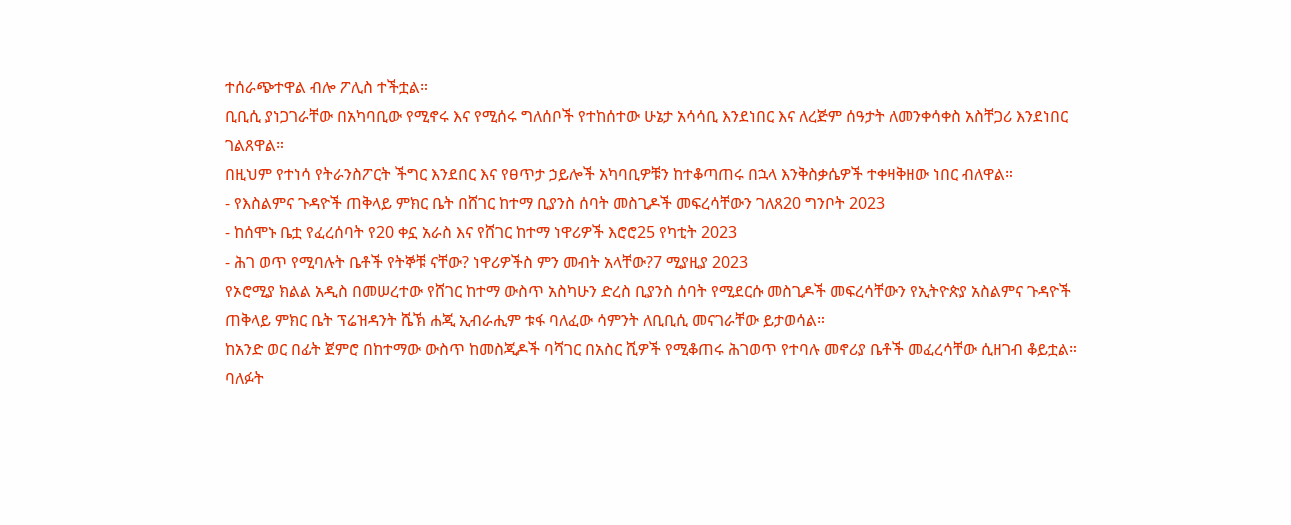ተሰራጭተዋል ብሎ ፖሊስ ተችቷል።
ቢቢሲ ያነጋገራቸው በአካባቢው የሚኖሩ እና የሚሰሩ ግለሰቦች የተከሰተው ሁኔታ አሳሳቢ እንደነበር እና ለረጅም ሰዓታት ለመንቀሳቀስ አስቸጋሪ እንደነበር ገልጸዋል።
በዚህም የተነሳ የትራንስፖርት ችግር እንደበር እና የፀጥታ ኃይሎች አካባቢዎቹን ከተቆጣጠሩ በኋላ እንቅስቃሴዎች ተቀዛቅዘው ነበር ብለዋል።
- የእስልምና ጉዳዮች ጠቅላይ ምክር ቤት በሸገር ከተማ ቢያንስ ሰባት መስጊዶች መፍረሳቸውን ገለጸ20 ግንቦት 2023
- ከሰሞኑ ቤቷ የፈረሰባት የ20 ቀኗ አራስ እና የሸገር ከተማ ነዋሪዎች እሮሮ25 የካቲት 2023
- ሕገ ወጥ የሚባሉት ቤቶች የትኞቹ ናቸው? ነዋሪዎችስ ምን መብት አላቸው?7 ሚያዚያ 2023
የኦሮሚያ ክልል አዲስ በመሠረተው የሸገር ከተማ ውስጥ አስካሁን ድረስ ቢያንስ ሰባት የሚደርሱ መስጊዶች መፍረሳቸውን የኢትዮጵያ አስልምና ጉዳዮች ጠቅላይ ምክር ቤት ፕሬዝዳንት ሼኽ ሐጂ ኢብራሒም ቱፋ ባለፈው ሳምንት ለቢቢሲ መናገራቸው ይታወሳል።
ከአንድ ወር በፊት ጀምሮ በከተማው ውስጥ ከመስጂዶች ባሻገር በአስር ሺዎች የሚቆጠሩ ሕገወጥ የተባሉ መኖሪያ ቤቶች መፈረሳቸው ሲዘገብ ቆይቷል።
ባለፉት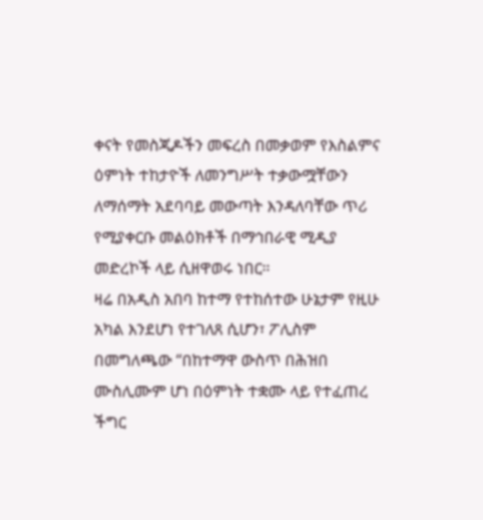ቀናት የመስጂዶችን መፍረስ በመቃወም የእስልምና ዕምነት ተከታዮች ለመንግሥት ተቃውሟቸውን ለማሰማት አደባባይ መውጣት እንዳለባቸው ጥሪ የሚያቀርቡ መልዕክቶች በማኅበራዊ ሚዲያ መድረኮች ላይ ሲዘዋወሩ ነበር።
ዛሬ በአዲስ አበባ ከተማ የተከሰተው ሁኔታም የዚሁ አካል እንደሆነ የተገለጸ ሲሆን፣ ፖሊስም በመግለጫው “በከተማዋ ውስጥ በሕዝበ ሙስሊሙም ሆነ በዕምነት ተቋሙ ላይ የተፈጠረ ችግር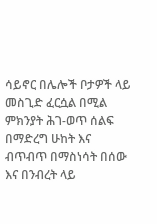ሳይኖር በሌሎች ቦታዎች ላይ መስጊድ ፈርሷል በሚል ምክንያት ሕገ-ወጥ ሰልፍ በማድረግ ሁከት እና ብጥብጥ በማስነሳት በሰው እና በንብረት ላይ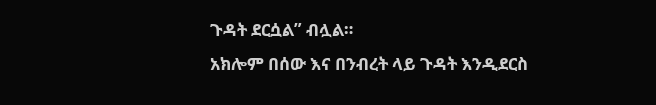ጉዳት ደርሷል” ብሏል።
አክሎም በሰው እና በንብረት ላይ ጉዳት እንዲደርስ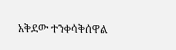አቅደው ተንቀሳቅሰዋል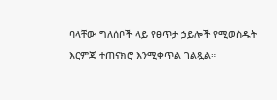ባላቸው ግለሰቦች ላይ የፀጥታ ኃይሎች የሚወስዱት እርምጃ ተጠናክሮ እንሚቀጥል ገልጿል።